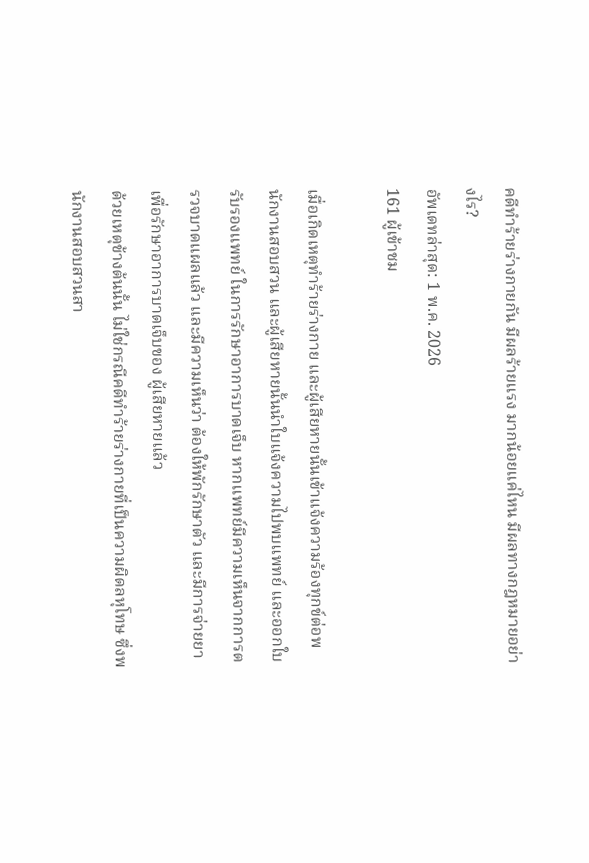คดีทำร้ายร่างกายกัน มีผลร้ายแรง มากน้อยแค่ไหน มีผลทางกฎหมายอย่างไร?
อัพเดทล่าสุด: 1 พ.ค. 2026
161 ผู้เข้าชม

เมื่อเกิดเหตุทำร้ายร่างกาย และผู้เสียหายนั้นเข้าแจ้งความร้องทุกข์ต่อพนักงานสอบสวน และผู้เสียหายนั้นนำใบแจ้งความไปพบแพทย์ และออกใบรับรองแพทย์ ในการรักษาอาการบาดเจ็บ หากแพทย์มีความเห็นจากการตรวจบาดแผลแล้ว และมีความเห็นว่า ต้องให้พักรักษาตัว และมีการจ่ายยาเพื่อรักษาอาการบาดเจ็บของ ผู้เสียหายแล้ว
ด้วยเหตุข้างต้นนั้น ไม่ใช่กรณีคดีทำร้ายร่างกายที่เป็นความผิดลหุโทษ ซึ่งพนักงานสอบสวนสา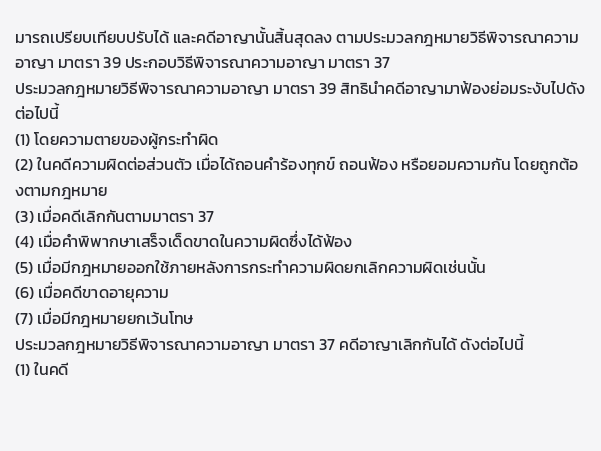มารถเปรียบเทียบปรับได้ และคดีอาญานั้นสิ้นสุดลง ตามประมวลกฎหมายวิธีพิจารณาความอาญา มาตรา 39 ประกอบวิธีพิจารณาความอาญา มาตรา 37
ประมวลกฎหมายวิธีพิจารณาความอาญา มาตรา 39 สิทธินำคดีอาญามาฟ้องย่อมระงับไปดังต่อไปนี้
(1) โดยความตายของผู้กระทำผิด
(2) ในคดีความผิดต่อส่วนตัว เมื่อได้ถอนคำร้องทุกข์ ถอนฟ้อง หรือยอมความกัน โดยถูกต้องตามกฎหมาย
(3) เมื่อคดีเลิกกันตามมาตรา 37
(4) เมื่อคำพิพากษาเสร็จเด็ดขาดในความผิดซึ่งได้ฟ้อง
(5) เมื่อมีกฎหมายออกใช้ภายหลังการกระทำความผิดยกเลิกความผิดเช่นนั้น
(6) เมื่อคดีขาดอายุความ
(7) เมื่อมีกฎหมายยกเว้นโทษ
ประมวลกฎหมายวิธีพิจารณาความอาญา มาตรา 37 คดีอาญาเลิกกันได้ ดังต่อไปนี้
(1) ในคดี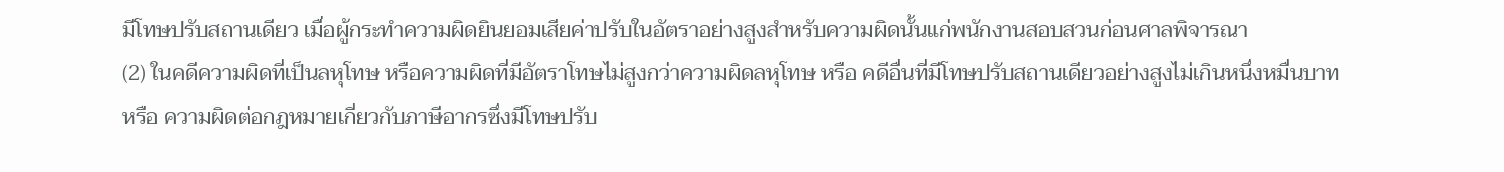มีโทษปรับสถานเดียว เมื่อผู้กระทำความผิดยินยอมเสียค่าปรับในอัตราอย่างสูงสำหรับความผิดนั้นแก่พนักงานสอบสวนก่อนศาลพิจารณา
(2) ในคดีความผิดที่เป็นลหุโทษ หรือความผิดที่มีอัตราโทษไม่สูงกว่าความผิดลหุโทษ หรือ คดีอื่นที่มีโทษปรับสถานเดียวอย่างสูงไม่เกินหนึ่งหมื่นบาท หรือ ความผิดต่อกฎหมายเกี่ยวกับภาษีอากรซึ่งมีโทษปรับ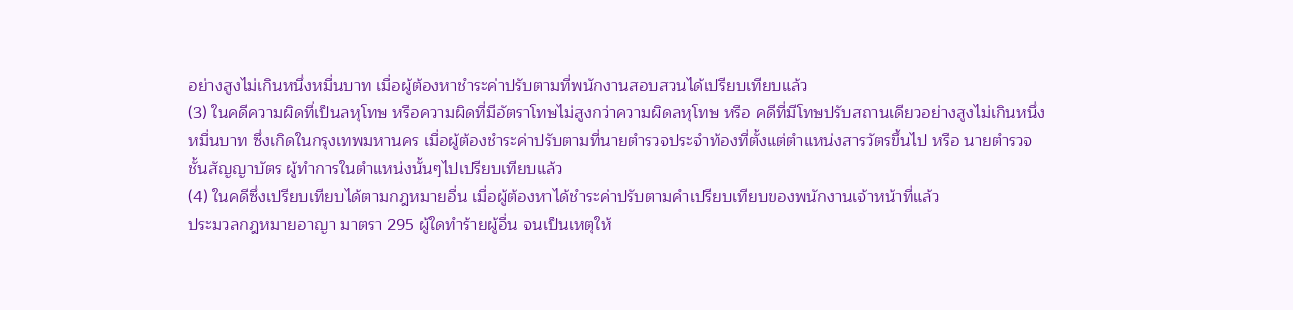อย่างสูงไม่เกินหนึ่งหมื่นบาท เมื่อผู้ต้องหาชำระค่าปรับตามที่พนักงานสอบสวนได้เปรียบเทียบแล้ว
(3) ในคดีความผิดที่เป็นลหุโทษ หรือความผิดที่มีอัตราโทษไม่สูงกว่าความผิดลหุโทษ หรือ คดีที่มีโทษปรับสถานเดียวอย่างสูงไม่เกินหนึ่งหมื่นบาท ซึ่งเกิดในกรุงเทพมหานคร เมื่อผู้ต้องชำระค่าปรับตามที่นายตำรวจประจำท้องที่ตั้งแต่ตำแหน่งสารวัตรขึ้นไป หรือ นายตำรวจชั้นสัญญาบัตร ผู้ทำการในตำแหน่งนั้นๆไปเปรียบเทียบแล้ว
(4) ในคดีซึ่งเปรียบเทียบได้ตามกฎหมายอื่น เมื่อผู้ต้องหาได้ชำระค่าปรับตามคำเปรียบเทียบของพนักงานเจ้าหน้าที่แล้ว
ประมวลกฎหมายอาญา มาตรา 295 ผู้ใดทำร้ายผู้อื่น จนเป็นเหตุให้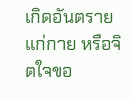เกิดอันตรายแก่กาย หรือจิตใจขอ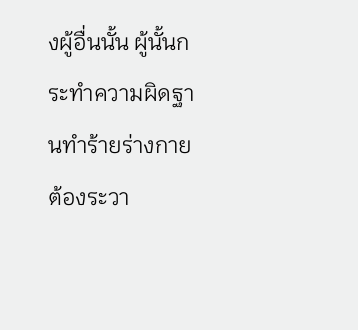งผู้อื่นนั้น ผู้นั้นกระทำความผิดฐานทำร้ายร่างกาย ต้องระวา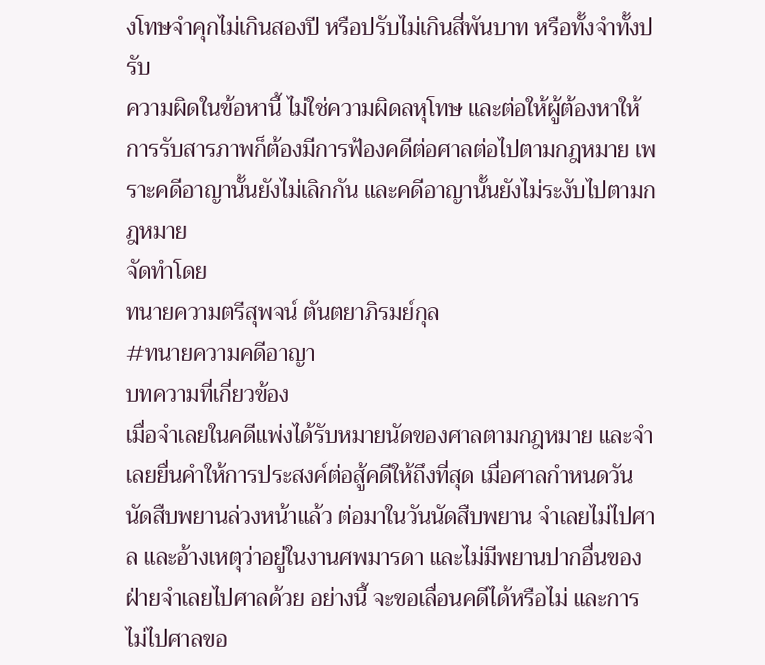งโทษจำคุกไม่เกินสองปี หรือปรับไม่เกินสี่พันบาท หรือทั้งจำทั้งปรับ
ความผิดในข้อหานี้ ไม่ใช่ความผิดลหุโทษ และต่อให้ผู้ต้องหาให้การรับสารภาพก็ต้องมีการฟ้องคดีต่อศาลต่อไปตามกฎหมาย เพราะคดีอาญานั้นยังไม่เลิกกัน และคดีอาญานั้นยังไม่ระงับไปตามกฎหมาย
จัดทำโดย
ทนายความตรีสุพจน์ ตันตยาภิรมย์กุล
#ทนายความคดีอาญา
บทความที่เกี่ยวข้อง
เมื่อจำเลยในคดีแพ่งได้รับหมายนัดของศาลตามกฎหมาย และจำเลยยื่นคำให้การประสงค์ต่อสู้คดีให้ถึงที่สุด เมื่อศาลกำหนดวันนัดสืบพยานล่วงหน้าแล้ว ต่อมาในวันนัดสืบพยาน จำเลยไม่ไปศาล และอ้างเหตุว่าอยู่ในงานศพมารดา และไม่มีพยานปากอื่นของฝ่ายจำเลยไปศาลด้วย อย่างนี้ จะขอเลื่อนคดีได้หรือไม่ และการไม่ไปศาลขอ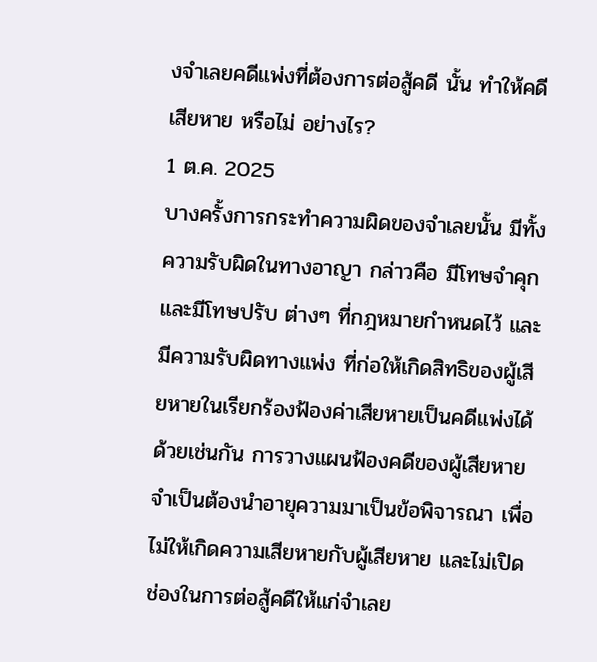งจำเลยคดีแพ่งที่ต้องการต่อสู้คดี นั้น ทำให้คดีเสียหาย หรือไม่ อย่างไร?
1 ต.ค. 2025
บางครั้งการกระทำความผิดของจำเลยนั้น มีทั้งความรับผิดในทางอาญา กล่าวคือ มีโทษจำคุก และมีโทษปรับ ต่างๆ ที่กฎหมายกำหนดไว้ และมีความรับผิดทางแพ่ง ที่ก่อให้เกิดสิทธิของผู้เสียหายในเรียกร้องฟ้องค่าเสียหายเป็นคดีแพ่งได้ด้วยเช่นกัน การวางแผนฟ้องคดีของผู้เสียหาย จำเป็นต้องนำอายุความมาเป็นข้อพิจารณา เพื่อไม่ให้เกิดความเสียหายกับผู้เสียหาย และไม่เปิดช่องในการต่อสู้คดีให้แก่จำเลย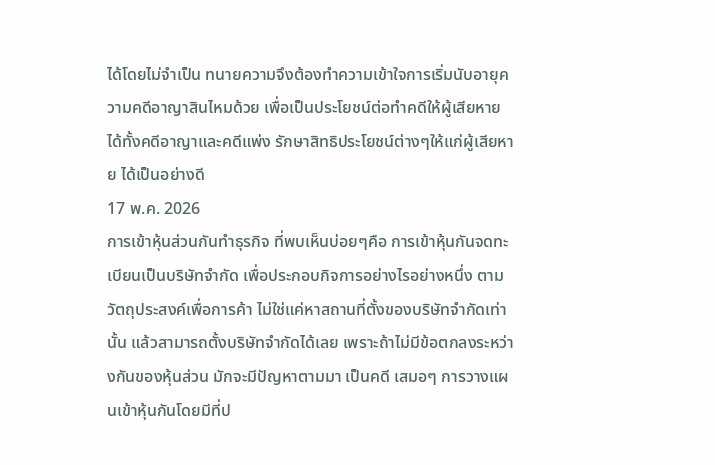ได้โดยไม่จำเป็น ทนายความจึงต้องทำความเข้าใจการเริ่มนับอายุความคดีอาญาสินไหมด้วย เพื่อเป็นประโยชน์ต่อทำคดีให้ผู้เสียหาย ได้ทั้งคดีอาญาและคดีแพ่ง รักษาสิทธิประโยชน์ต่างๆให้แก่ผู้เสียหาย ได้เป็นอย่างดี
17 พ.ค. 2026
การเข้าหุ้นส่วนกันทำธุรกิจ ที่พบเห็นบ่อยๆคือ การเข้าหุ้นกันจดทะเบียนเป็นบริษัทจำกัด เพื่อประกอบกิจการอย่างไรอย่างหนึ่ง ตามวัตถุประสงค์เพื่อการค้า ไม่ใช่แค่หาสถานที่ตั้งของบริษัทจำกัดเท่านั้น แล้วสามารถตั้งบริษัทจำกัดได้เลย เพราะถ้าไม่มีข้อตกลงระหว่างกันของหุ้นส่วน มักจะมีปัญหาตามมา เป็นคดี เสมอๆ การวางแผนเข้าหุ้นกันโดยมีที่ป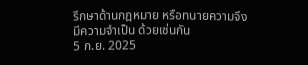รึกษาด้านกฎหมาย หรือทนายความจึงมีความจำเป็น ด้วยเช่นกัน
5 ก.ย. 2025